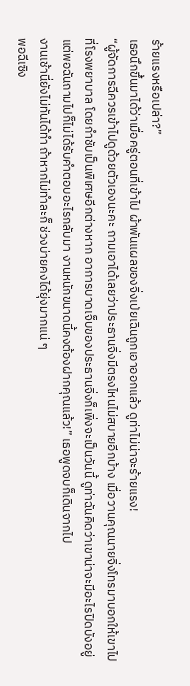ร้ายแรงหรือเปล่า?”
เธอนึกขึ้นมาได้ว่าเมื่อครู่ตอนที่เข้าไป ผ้าพันแผลของจิ่งเป่ยเฉินถูกเอาออกแล้ว ดูท่าไม่น่าจะร้ายแรง!
“ผู้จัดการฉีควรเข้าไปดูด้วยตัวเองนะคะ ถามเอาได้เลยว่าประธานจิ่งมีตรงไหนไม่สบายอีกบ้าง เมื่อวานคุณนายจิ่งโทรมาบอกให้เขาไปที่โรงพยาบาล โดยกำชับเป็นพิเศษอีกต่างหาก อาการบาดเจ็บของประธานจิ่งก็เพิ่งจะเป็นวันนี้ ดูท่าฉันคิดว่าเขาน่าจะมีอะไรปิดบังอยู่ แต่พอฉันถามไปก็ไม่ได้รับคำตอบอะไรกลับมา งานหนักขนาดนี้คงต้องฝากคุณแล้ว!” เธอพูดจบก็เดินจากไป
งานเช้านี่ยังไม่ทันได้ทำ ถ้าหากไม่ทำละก็ ช่วงบ่ายคงได้ยุ่งมากแน่ ๆ
พอฉีเซิง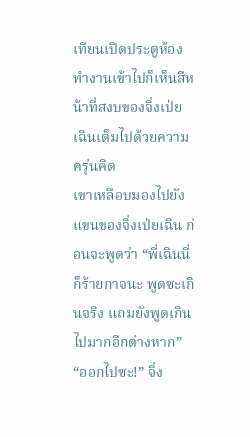เทียนเปิดประตูห้องทำงานเข้าไปก็เห็นสีหน้าที่สงบของจิ่งเป่ยเฉินเต็มไปด้วยความครุ่นคิด
เขาเหลือบมองไปยังแขนของจิ่งเป่ยเฉิน ก่อนจะพูดว่า “พี่เฉินนี่ก็ร้ายกาจนะ พูดซะเกินจริง แถมยังพูดเกินไปมากอีกต่างหาก”
“ออกไปซะ!” จิ่ง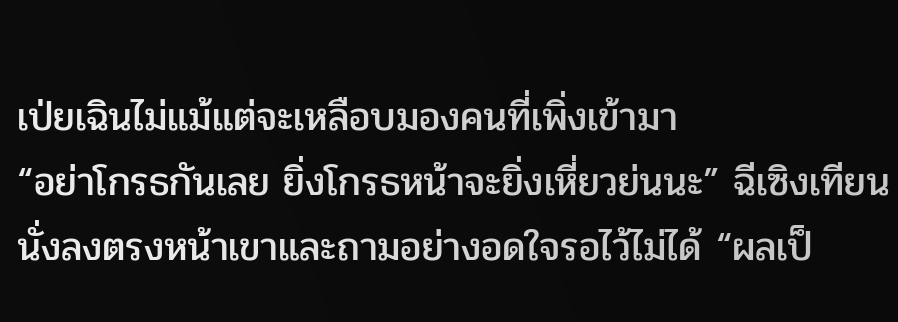เป่ยเฉินไม่แม้แต่จะเหลือบมองคนที่เพิ่งเข้ามา
“อย่าโกรธกันเลย ยิ่งโกรธหน้าจะยิ่งเหี่ยวย่นนะ” ฉีเซิงเทียนนั่งลงตรงหน้าเขาและถามอย่างอดใจรอไว้ไม่ได้ “ผลเป็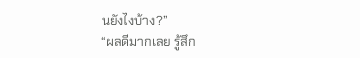นยังไงบ้าง?”
“ผลดีมากเลย รู้สึก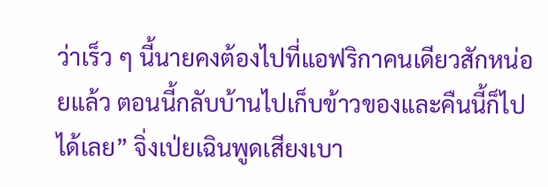ว่าเร็ว ๆ นี้นายคงต้องไปที่แอฟริกาคนเดียวสักหน่อยแล้ว ตอนนี้กลับบ้านไปเก็บข้าวของและคืนนี้ก็ไปได้เลย” จิ่งเป่ยเฉินพูดเสียงเบา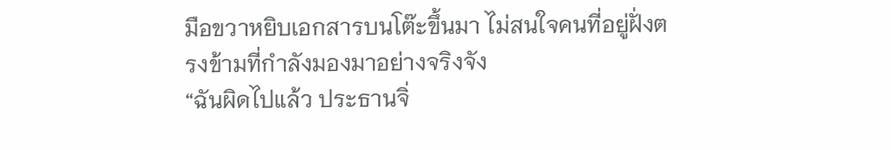มือขวาหยิบเอกสารบนโต๊ะขึ้นมา ไม่สนใจคนที่อยู่ฝั่งตรงข้ามที่กำลังมองมาอย่างจริงจัง
“ฉันผิดไปแล้ว ประธานจิ่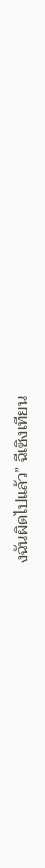งฉันผิดไปแล้ว” ฉีเซิงเทียน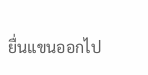ยื่นแขนออกไป